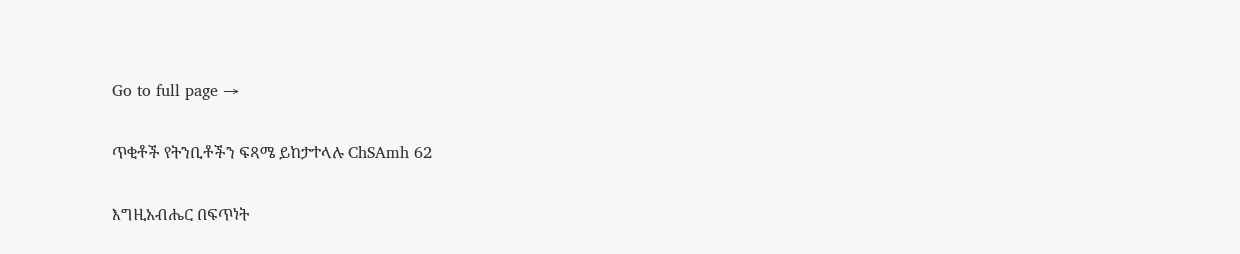Go to full page →

ጥቂቶች የትንቢቶችን ፍጻሜ ይከታተላሉ ChSAmh 62

እግዚአብሔር በፍጥነት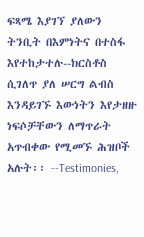ፍጻሜ እያገኘ ያለውን ትንቢት በእምነትና በተስፋ እየተከታተሉ--ክርስቶስ ሲገለጥ ያለ ሠርግ ልብስ እንዳይገኙ እውነትን እየታዘዙ ነፍሶቻቸውን ለማጥራት አጥብቀው የሚመኙ ሕዝቦች አሉት፡፡ --Testimonies,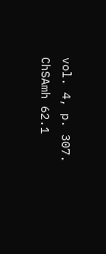vol. 4, p. 307. ChSAmh 62.1